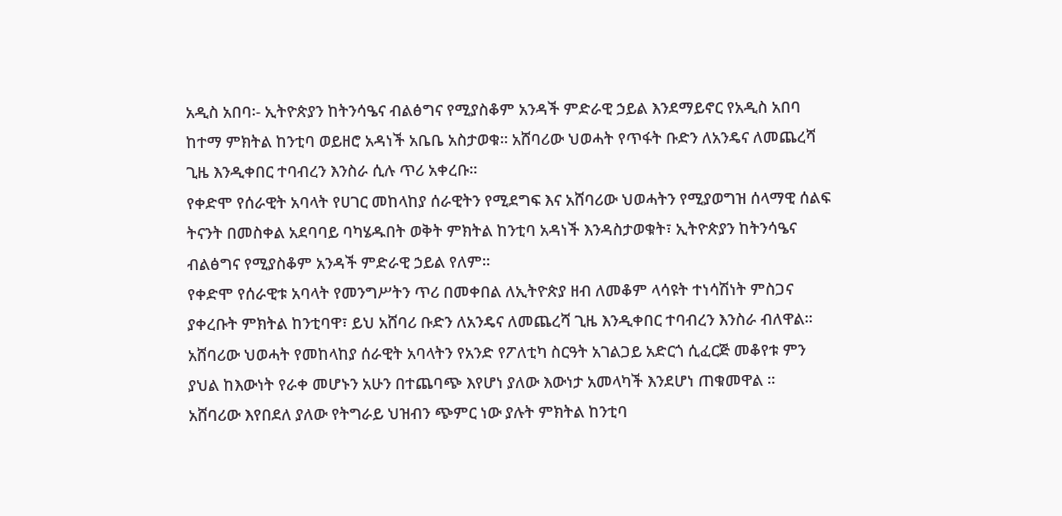አዲስ አበባ፡- ኢትዮጵያን ከትንሳዔና ብልፅግና የሚያስቆም አንዳች ምድራዊ ኃይል እንደማይኖር የአዲስ አበባ ከተማ ምክትል ከንቲባ ወይዘሮ አዳነች አቤቤ አስታወቁ። አሸባሪው ህወሓት የጥፋት ቡድን ለአንዴና ለመጨረሻ ጊዜ እንዲቀበር ተባብረን እንስራ ሲሉ ጥሪ አቀረቡ።
የቀድሞ የሰራዊት አባላት የሀገር መከላከያ ሰራዊትን የሚደግፍ እና አሸባሪው ህወሓትን የሚያወግዝ ሰላማዊ ሰልፍ ትናንት በመስቀል አደባባይ ባካሄዱበት ወቅት ምክትል ከንቲባ አዳነች እንዳስታወቁት፣ ኢትዮጵያን ከትንሳዔና ብልፅግና የሚያስቆም አንዳች ምድራዊ ኃይል የለም።
የቀድሞ የሰራዊቱ አባላት የመንግሥትን ጥሪ በመቀበል ለኢትዮጵያ ዘብ ለመቆም ላሳዩት ተነሳሽነት ምስጋና ያቀረቡት ምክትል ከንቲባዋ፣ ይህ አሸባሪ ቡድን ለአንዴና ለመጨረሻ ጊዜ እንዲቀበር ተባብረን እንስራ ብለዋል።
አሸባሪው ህወሓት የመከላከያ ሰራዊት አባላትን የአንድ የፖለቲካ ስርዓት አገልጋይ አድርጎ ሲፈርጅ መቆየቱ ምን ያህል ከእውነት የራቀ መሆኑን አሁን በተጨባጭ እየሆነ ያለው እውነታ አመላካች እንደሆነ ጠቁመዋል ።
አሸባሪው እየበደለ ያለው የትግራይ ህዝብን ጭምር ነው ያሉት ምክትል ከንቲባ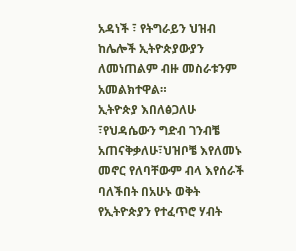አዳነች ፣ የትግራይን ህዝብ ከሌሎች ኢትዮጵያውያን ለመነጠልም ብዙ መስራቱንም አመልክተዋል።
ኢትዮጵያ እበለፅጋለሁ ፣የህዳሴውን ግድብ ገንብቼ አጠናቅቃለሁ፣ህዝቦቼ እየለመኑ መኖር የለባቸውም ብላ እየሰራች ባለችበት በአሁኑ ወቅት የኢትዮጵያን የተፈጥሮ ሃብት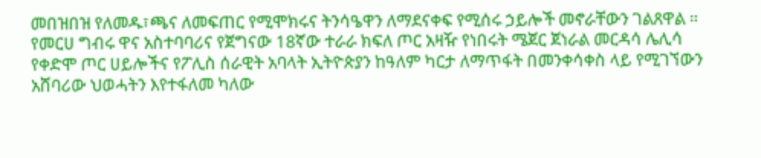መበዝበዝ የለመዱ፣ጫና ለመፍጠር የሚሞክሩና ትንሳዔዋን ለማደናቀፍ የሚሰሩ ኃይሎች መኖራቸውን ገልጸዋል ።
የመርሀ ግብሩ ዋና አስተባባሪና የጀግናው 18ኛው ተራራ ክፍለ ጦር አዛዥ የነበሩት ሜጀር ጀነራል መርዳሳ ሌሊሳ የቀድሞ ጦር ሀይሎችና የፖሊስ ሰራዊት አባላት ኢትዮጵያን ከዓለም ካርታ ለማጥፋት በመንቀሳቀስ ላይ የሚገኘውን አሸባሪው ህወሓትን እየተፋለመ ካለው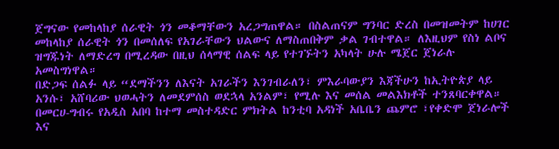ጀግናው የመከላከያ ሰራዊት ጎን መቆማቸውን አረጋግጠዋል። በስልጠናም ግንባር ድረስ በመዝመትም ከሀገር መከላከያ ሰራዊት ጎን በመሰለፍ የአገራቸውን ህልውና ለማስጠበቅም ቃል ገብተዋል። ለእዚህም የስነ ልቦና ዝግጁነት ለማድረግ በሚረዳው በዚህ ሰላማዊ ሰልፍ ላይ የተገኙትን አካላት ሁሉ ሜጀር ጀነራሉ አመስግነዋል።
በድጋፍ ሰልፉ ላይ “ደማችንን ለእናት አገራችን እንገብራለን፣ ምእራባውያን እጃችሁን ከኢትዮጵያ ላይ አንሱ፣ አሸባሪው ህወሓትን ለመደምሰስ ወደኋላ አንልም፣ የሚሉ እና መሰል መልእክቶች ተንጸባርቀዋል።
በመርሀ-ግብሩ የአዲስ አበባ ከተማ መስተዳድር ምክትል ከንቲባ አዳነች አቤቤን ጨምሮ ፣የቀድሞ ጀነራሎች እና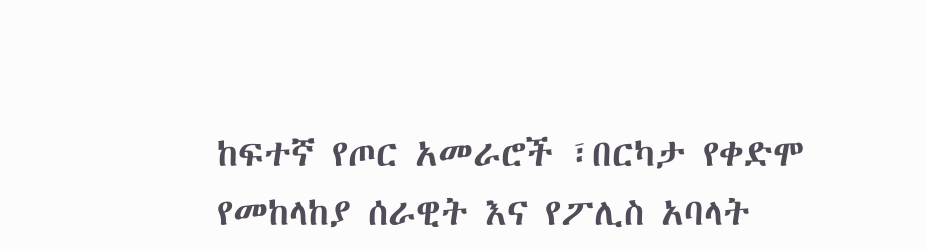ከፍተኛ የጦር አመራሮች ፣በርካታ የቀድሞ የመከላከያ ሰራዊት እና የፖሊስ አባላት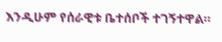እንዲሁም የሰራዊቱ ቤተሰቦች ተገኝተዋል።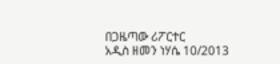በጋዜጣው ሪፖርተር
አዲስ ዘመን ነሃሴ 10/2013